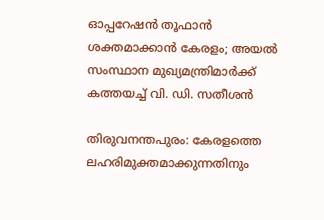ഓപ്പറേഷൻ തൂഫാൻ ശക്തമാക്കാൻ കേരളം; അയൽ സംസ്ഥാന മുഖ്യമന്ത്രിമാർക്ക് കത്തയച്ച് വി. ഡി. സതീശൻ

തിരുവനന്തപുരം: കേരളത്തെ ലഹരിമുക്തമാക്കുന്നതിനും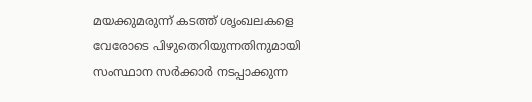മയക്കുമരുന്ന് കടത്ത് ശൃംഖലകളെ വേരോടെ പിഴുതെറിയുന്നതിനുമായി സംസ്ഥാന സർക്കാർ നടപ്പാക്കുന്ന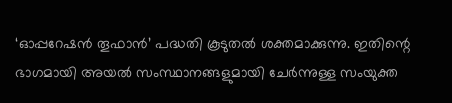‘ഓപ്പറേഷൻ തൂഫാൻ’ പദ്ധതി കൂടുതൽ ശക്തമാക്കുന്നു. ഇതിന്റെ ഭാഗമായി അയൽ സംസ്ഥാനങ്ങളുമായി ചേർന്നുള്ള സംയുക്ത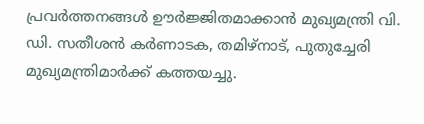പ്രവർത്തനങ്ങൾ ഊർജ്ജിതമാക്കാൻ മുഖ്യമന്ത്രി വി. ഡി. സതീശൻ കർണാടക, തമിഴ്‌നാട്, പുതുച്ചേരി മുഖ്യമന്ത്രിമാർക്ക് കത്തയച്ചു.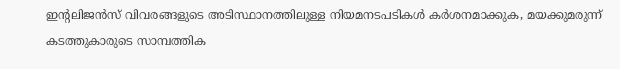ഇന്റലിജൻസ് വിവരങ്ങളുടെ അടിസ്ഥാനത്തിലുള്ള നിയമനടപടികൾ കർശനമാക്കുക, മയക്കുമരുന്ന് കടത്തുകാരുടെ സാമ്പത്തിക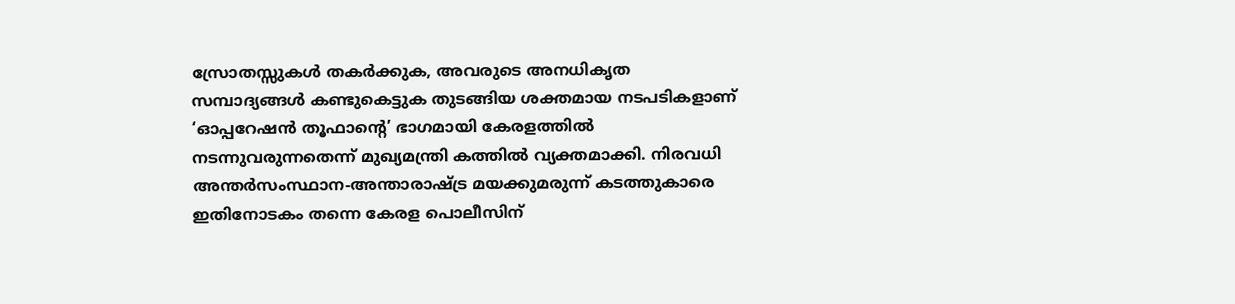സ്രോതസ്സുകൾ തകർക്കുക, അവരുടെ അനധികൃത സമ്പാദ്യങ്ങൾ കണ്ടുകെട്ടുക തുടങ്ങിയ ശക്തമായ നടപടികളാണ് ‘ഓപ്പറേഷൻ തൂഫാന്റെ’ ഭാഗമായി കേരളത്തിൽ നടന്നുവരുന്നതെന്ന് മുഖ്യമന്ത്രി കത്തിൽ വ്യക്തമാക്കി. നിരവധി അന്തർസംസ്ഥാന-അന്താരാഷ്ട്ര മയക്കുമരുന്ന് കടത്തുകാരെ ഇതിനോടകം തന്നെ കേരള പൊലീസിന്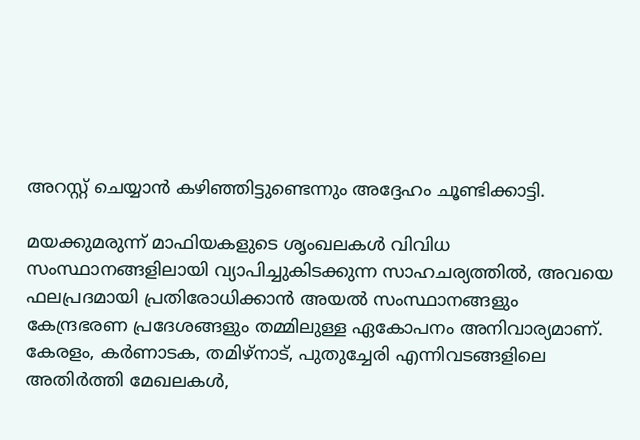അറസ്റ്റ് ചെയ്യാൻ കഴിഞ്ഞിട്ടുണ്ടെന്നും അദ്ദേഹം ചൂണ്ടിക്കാട്ടി.

മയക്കുമരുന്ന് മാഫിയകളുടെ ശൃംഖലകൾ വിവിധ സംസ്ഥാനങ്ങളിലായി വ്യാപിച്ചുകിടക്കുന്ന സാഹചര്യത്തിൽ, അവയെ ഫലപ്രദമായി പ്രതിരോധിക്കാൻ അയൽ സംസ്ഥാനങ്ങളും കേന്ദ്രഭരണ പ്രദേശങ്ങളും തമ്മിലുള്ള ഏകോപനം അനിവാര്യമാണ്. കേരളം, കർണാടക, തമിഴ്‌നാട്, പുതുച്ചേരി എന്നിവടങ്ങളിലെ അതിർത്തി മേഖലകൾ,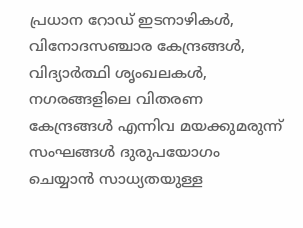പ്രധാന റോഡ് ഇടനാഴികൾ, വിനോദസഞ്ചാര കേന്ദ്രങ്ങൾ, വിദ്യാർത്ഥി ശൃംഖലകൾ, നഗരങ്ങളിലെ വിതരണ കേന്ദ്രങ്ങൾ എന്നിവ മയക്കുമരുന്ന് സംഘങ്ങൾ ദുരുപയോഗം ചെയ്യാൻ സാധ്യതയുള്ള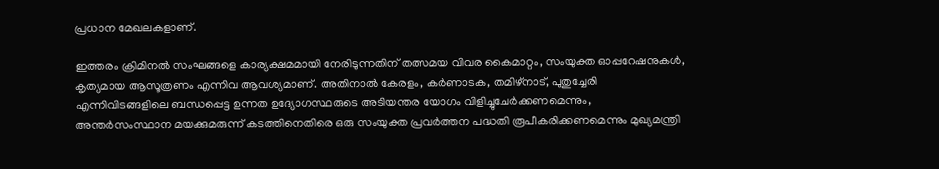പ്രധാന മേഖലകളാണ്.

ഇത്തരം ക്രിമിനൽ സംഘങ്ങളെ കാര്യക്ഷമമായി നേരിടുന്നതിന് തത്സമയ വിവര കൈമാറ്റം, സംയുക്ത ഓപ്പറേഷനുകൾ, കൃത്യമായ ആസൂത്രണം എന്നിവ ആവശ്യമാണ്. അതിനാൽ കേരളം, കർണാടക, തമിഴ്‌നാട്, പുതുച്ചേരി എന്നിവിടങ്ങളിലെ ബന്ധപ്പെട്ട ഉന്നത ഉദ്യോഗസ്ഥരുടെ അടിയന്തര യോഗം വിളിച്ചുചേർക്കണമെന്നും, അന്തർസംസ്ഥാന മയക്കുമരുന്ന് കടത്തിനെതിരെ ഒരു സംയുക്ത പ്രവർത്തന പദ്ധതി രൂപീകരിക്കണമെന്നും മുഖ്യമന്ത്രി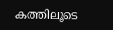കത്തിലൂടെ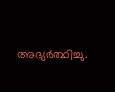അഭ്യർത്ഥിച്ചു.